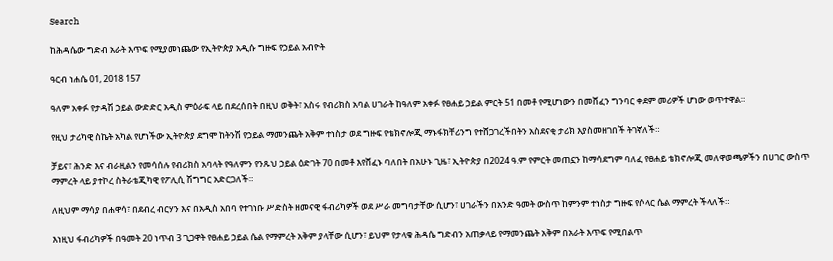Search

ከሕዳሴው ግድብ አራት እጥፍ የሚያመነጨው የኢትዮጵያ አዲሱ ግዙፍ የኃይል አብዮት

ዓርብ ነሐሴ 01, 2018 157

ዓለም አቀፉ የታዳሽ ኃይል ውድድር አዲስ ምዕራፍ ላይ በደረሰበት በዚህ ወቅት፣ አስሩ የብሪክስ አባል ሀገራት ከዓለም አቀፉ የፀሐይ ኃይል ምርት 51 በመቶ የሚሆነውን በመሸፈን ግንባር ቀደም መሪዎች ሆነው ወጥተዋል።

የዚህ ታሪካዊ ስኬት አካል የሆነችው ኢትዮጵያ ደግሞ ከትንሽ የኃይል ማመንጨት አቅም ተነስታ ወደ ግዙፍ የቴክኖሎጂ ማኑፋክቸሪንግ የተሸጋገረችበትን አስደናቂ ታሪክ እያስመዘገበች ትገኛለች።

ቻይና፣ ሕንድ እና ብራዚልን የመሳሰሉ የብሪክስ አባላት የዓለምን የንጹህ ኃይል ዕድገት 70 በመቶ እየሸፈኑ ባለበት በአሁኑ ጊዜ፣ ኢትዮጵያ በ2024 ዓ.ም የምርት መጠኗን ከማሳደግም ባለፈ የፀሐይ ቴክኖሎጂ መለዋወጫዎችን በሀገር ውስጥ ማምረት ላይ ያተኮረ ስትራቴጂካዊ የፖሊሲ ሽግግር አድርጋለች።

ለዚህም ማሳያ በሐዋሳ፣ በደብረ ብርሃን እና በአዲስ አበባ የተገነቡ ሥድስት ዘመናዊ ፋብሪካዎች ወደ ሥራ መግባታቸው ሲሆን፣ ሀገራችን በአንድ ዓመት ውስጥ ከምንም ተነስታ ግዙፍ የሶላር ሴል ማምረት ችላለች።

እነዚህ ፋብሪካዎች በዓመት 20 ነጥብ 3 ጊጋዋት የፀሐይ ኃይል ሴል የማምረት አቅም ያላቸው ሲሆን፣ ይህም የታላቁ ሕዳሴ ግድብን አጠቃላይ የማመንጨት አቅም በአራት እጥፍ የሚበልጥ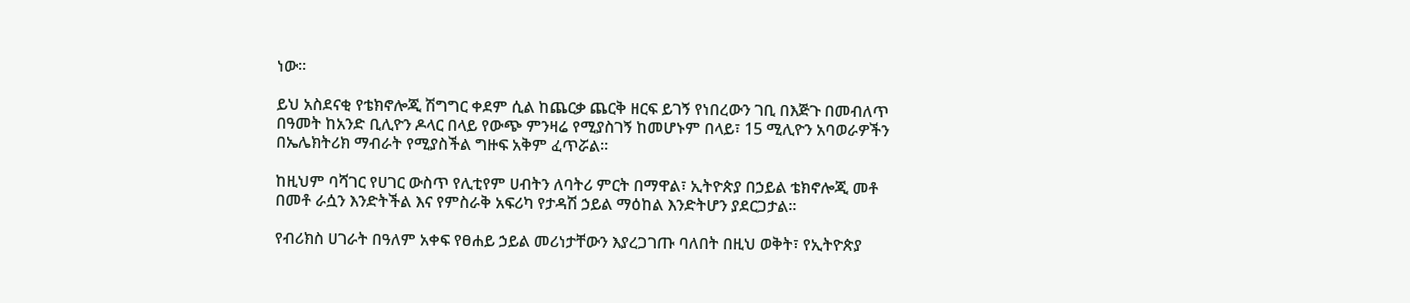ነው።

ይህ አስደናቂ የቴክኖሎጂ ሽግግር ቀደም ሲል ከጨርቃ ጨርቅ ዘርፍ ይገኝ የነበረውን ገቢ በእጅጉ በመብለጥ በዓመት ከአንድ ቢሊዮን ዶላር በላይ የውጭ ምንዛሬ የሚያስገኝ ከመሆኑም በላይ፣ 15 ሚሊዮን አባወራዎችን በኤሌክትሪክ ማብራት የሚያስችል ግዙፍ አቅም ፈጥሯል።

ከዚህም ባሻገር የሀገር ውስጥ የሊቲየም ሀብትን ለባትሪ ምርት በማዋል፣ ኢትዮጵያ በኃይል ቴክኖሎጂ መቶ በመቶ ራሷን እንድትችል እና የምስራቅ አፍሪካ የታዳሽ ኃይል ማዕከል እንድትሆን ያደርጋታል።

የብሪክስ ሀገራት በዓለም አቀፍ የፀሐይ ኃይል መሪነታቸውን እያረጋገጡ ባለበት በዚህ ወቅት፣ የኢትዮጵያ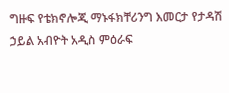ግዙፍ የቴክኖሎጂ ማኑፋክቸሪንግ እመርታ የታዳሽ ኃይል አብዮት አዲስ ምዕራፍ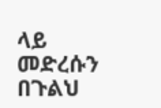ላይ መድረሱን በጉልህ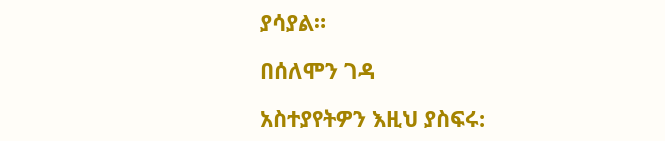ያሳያል።

በሰለሞን ገዳ

አስተያየትዎን እዚህ ያስፍሩ: